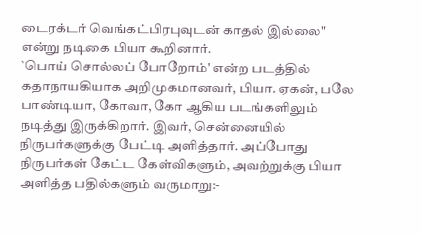டைரக்டர் வெங்கட்பிரபுவுடன் காதல் இல்லை" என்று நடிகை பியா கூறினார்.
`பொய் சொல்லப் போறோம்' என்ற படத்தில் கதாநாயகியாக அறிமுகமானவர், பியா. ஏகன், பலே பாண்டியா, கோவா, கோ ஆகிய படங்களிலும் நடித்து இருக்கிறார். இவர், சென்னையில் நிருபர்களுக்கு பேட்டி அளித்தார். அப்போது நிருபர்கள் கேட்ட கேள்விகளும், அவற்றுக்கு பியா அளித்த பதில்களும் வருமாறு:-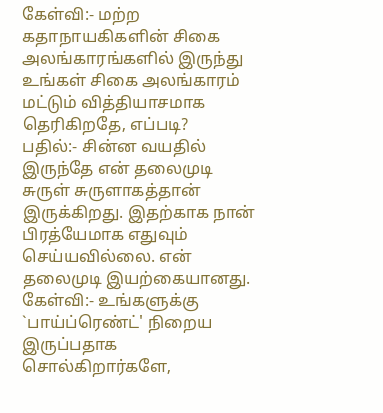கேள்வி:- மற்ற கதாநாயகிகளின் சிகை அலங்காரங்களில் இருந்து உங்கள் சிகை அலங்காரம் மட்டும் வித்தியாசமாக தெரிகிறதே, எப்படி?
பதில்:- சின்ன வயதில் இருந்தே என் தலைமுடி சுருள் சுருளாகத்தான் இருக்கிறது. இதற்காக நான் பிரத்யேமாக எதுவும் செய்யவில்லை. என் தலைமுடி இயற்கையானது.
கேள்வி:- உங்களுக்கு `பாய்ப்ரெண்ட்' நிறைய இருப்பதாக சொல்கிறார்களே,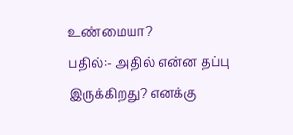உண்மையா?
பதில்:- அதில் என்ன தப்பு இருக்கிறது? எனக்கு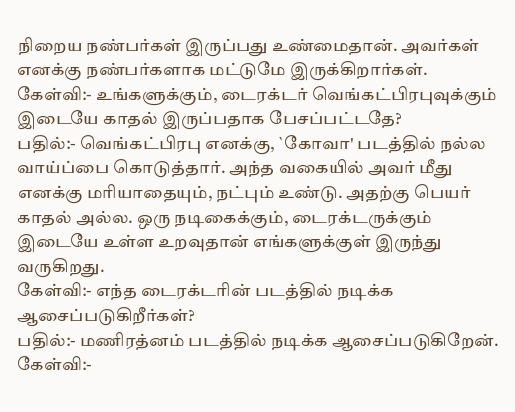நிறைய நண்பர்கள் இருப்பது உண்மைதான். அவர்கள் எனக்கு நண்பர்களாக மட்டுமே இருக்கிறார்கள்.
கேள்வி:- உங்களுக்கும், டைரக்டர் வெங்கட்பிரபுவுக்கும் இடையே காதல் இருப்பதாக பேசப்பட்டதே?
பதில்:- வெங்கட்பிரபு எனக்கு, `கோவா' படத்தில் நல்ல வாய்ப்பை கொடுத்தார். அந்த வகையில் அவர் மீது எனக்கு மரியாதையும், நட்பும் உண்டு. அதற்கு பெயர் காதல் அல்ல. ஒரு நடிகைக்கும், டைரக்டருக்கும் இடையே உள்ள உறவுதான் எங்களுக்குள் இருந்து வருகிறது.
கேள்வி:- எந்த டைரக்டரின் படத்தில் நடிக்க ஆசைப்படுகிறீர்கள்?
பதில்:- மணிரத்னம் படத்தில் நடிக்க ஆசைப்படுகிறேன்.
கேள்வி:-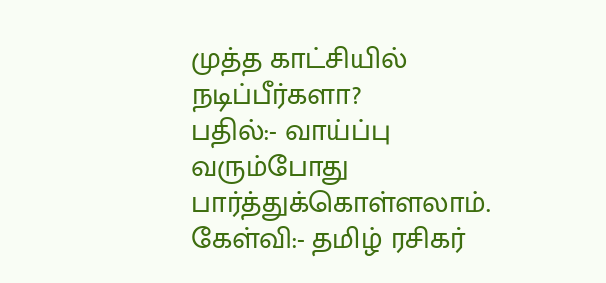முத்த காட்சியில் நடிப்பீர்களா?
பதில்:- வாய்ப்பு வரும்போது பார்த்துக்கொள்ளலாம்.
கேள்வி:- தமிழ் ரசிகர்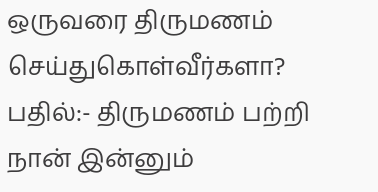ஒருவரை திருமணம் செய்துகொள்வீர்களா?
பதில்:- திருமணம் பற்றி நான் இன்னும்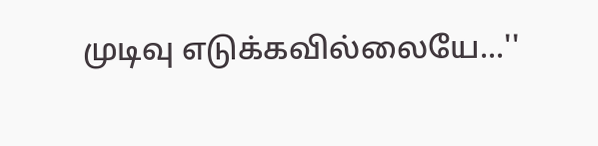முடிவு எடுக்கவில்லையே...''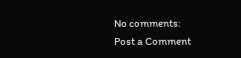No comments:
Post a Comment